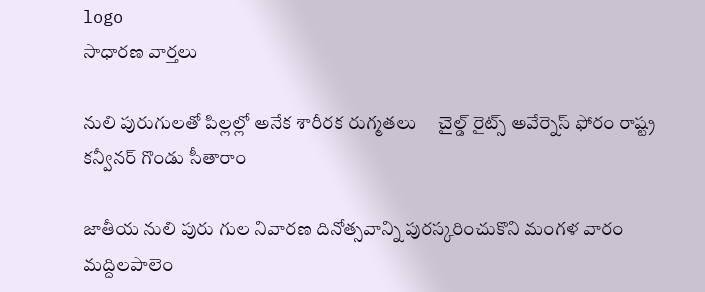logo
సాధారణ వార్తలు

నులి పురుగులతో పిల్లల్లో అనేక శారీరక రుగ్మతలు     చైల్డ్‌ రైట్స్‌ అవేర్నెస్‌ ఫోరం రాష్ట్ర కన్వీనర్‌ గొండు సీతారాం

జాతీయ నులి పురు గుల నివారణ దినోత్సవాన్ని పురస్కరించుకొని మంగళ వారం మద్దిలపాలెం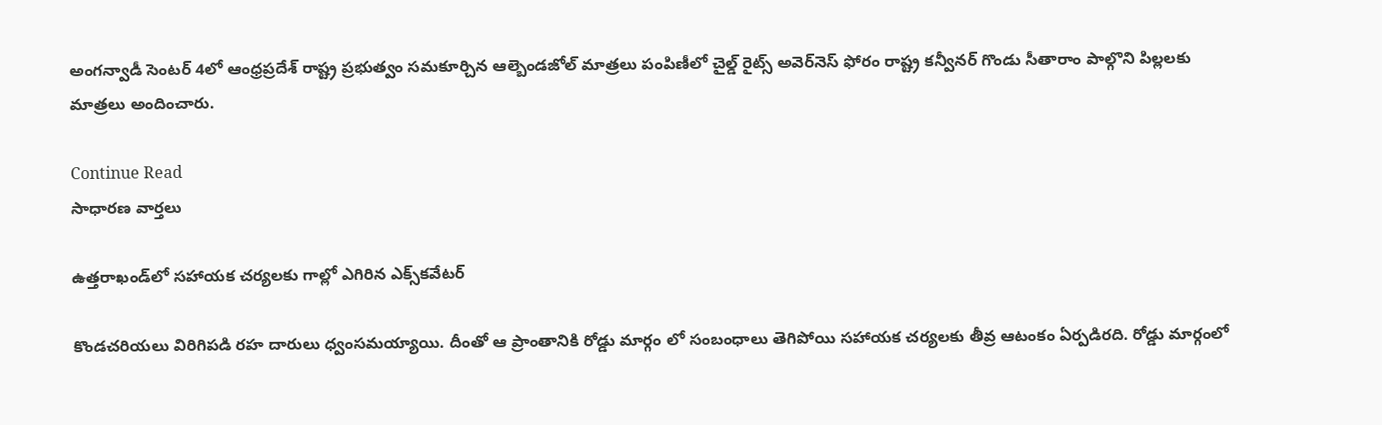అంగన్వాడీ సెంటర్‌ 4లో ఆంధ్రప్రదేశ్‌ రాష్ట్ర ప్రభుత్వం సమకూర్చిన ఆల్బెండజోల్‌ మాత్రలు పంపిణీలో చైల్డ్‌ రైట్స్‌ అవెర్‌నెస్‌ ఫోరం రాష్ట్ర కన్వీనర్‌ గొండు సీతారాం పాల్గొని పిల్లలకు మాత్రలు అందించారు.

Continue Read
సాధారణ వార్తలు

ఉత్తరాఖండ్‌లో సహాయక చర్యలకు గాల్లో ఎగిరిన ఎక్స్‌కవేటర్‌

కొండచరియలు విరిగిపడి రహ దారులు ధ్వంసమయ్యాయి. దీంతో ఆ ప్రాంతానికి రోడ్డు మార్గం లో సంబంధాలు తెగిపోయి సహాయక చర్యలకు తీవ్ర ఆటంకం ఏర్పడిరది. రోడ్డు మార్గంలో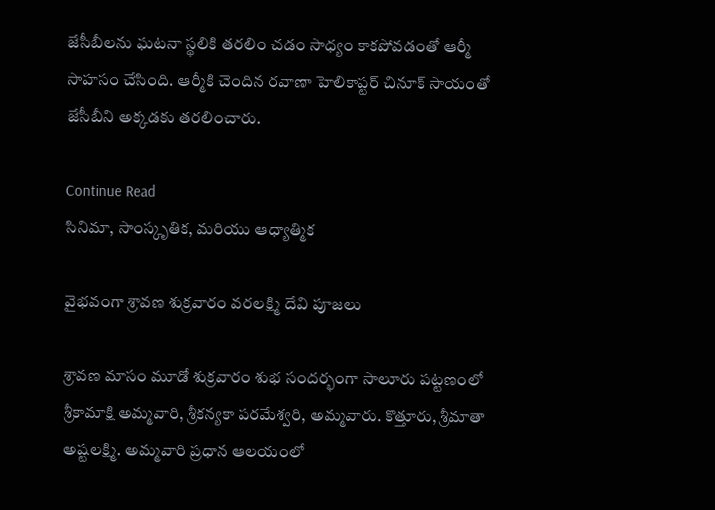జేసీబీలను ఘటనా స్థలికి తరలిం చడం సాధ్యం కాకపోవడంతో ఆర్మీ సాహసం చేసింది. ఆర్మీకి చెందిన రవాణా హెలికాప్టర్‌ చినూక్‌ సాయంతో జేసీబీని అక్కడకు తరలించారు.

Continue Read
సినిమా, సాంస్కృతిక, మరియు ఆధ్యాత్మిక

వైభవంగా శ్రావణ శుక్రవారం వరలక్ష్మి దేవి పూజలు

శ్రావణ మాసం మూడో శుక్రవారం శుభ సందర్భంగా సాలూరు పట్టణంలో శ్రీకామాక్షి అమ్మవారి, శ్రీకన్యకా పరమేశ్వరి, అమ్మవారు. కొత్తూరు, శ్రీమాతా అష్టలక్ష్మి. అమ్మవారి ప్రధాన ఆలయంలో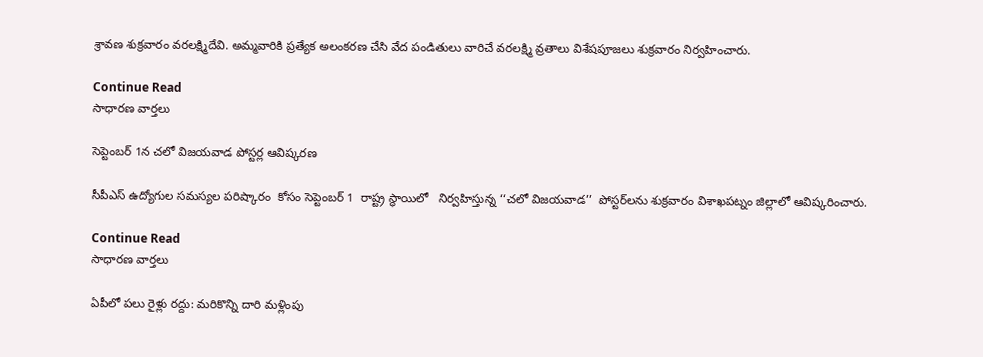శ్రావణ శుక్రవారం వరలక్ష్మిదేవి. అమ్మవారికి ప్రత్యేక అలంకరణ చేసి వేద పండితులు వారిచే వరలక్ష్మి వ్రతాలు విశేషపూజలు శుక్రవారం నిర్వహించారు.

Continue Read
సాధారణ వార్తలు

సెప్టెంబర్‌ 1న చలో విజయవాడ పోస్టర్ల ఆవిష్కరణ

సీపీఎస్‌ ఉద్యోగుల సమస్యల పరిష్కారం  కోసం సెప్టెంబర్‌ 1  రాష్ట్ర స్థాయిలో   నిర్వహిస్తున్న ‘‘చలో విజయవాడ’’  పోస్టర్‌లను శుక్రవారం విశాఖపట్నం జిల్లాలో ఆవిష్కరించారు.

Continue Read
సాధారణ వార్తలు

ఏపీలో పలు రైళ్లు రద్దు: మరికొన్ని దారి మళ్లింపు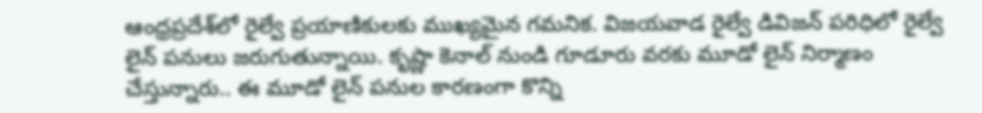ఆంధ్రప్రదేశ్‌లో రైల్వే ప్రయాణికులకు ముఖ్యమైన గమనిక. విజయవాడ రైల్వే డివిజన్‌ పరిధిలో రైల్వే లైన్‌ పనులు జరుగుతున్నాయి. కృష్ణా కెనాల్‌ నుండి గూడూరు వరకు మూడో లైన్‌ నిర్మాణం చేస్తున్నారు.. ఈ మూడో లైన్‌ పనుల కారణంగా కొన్ని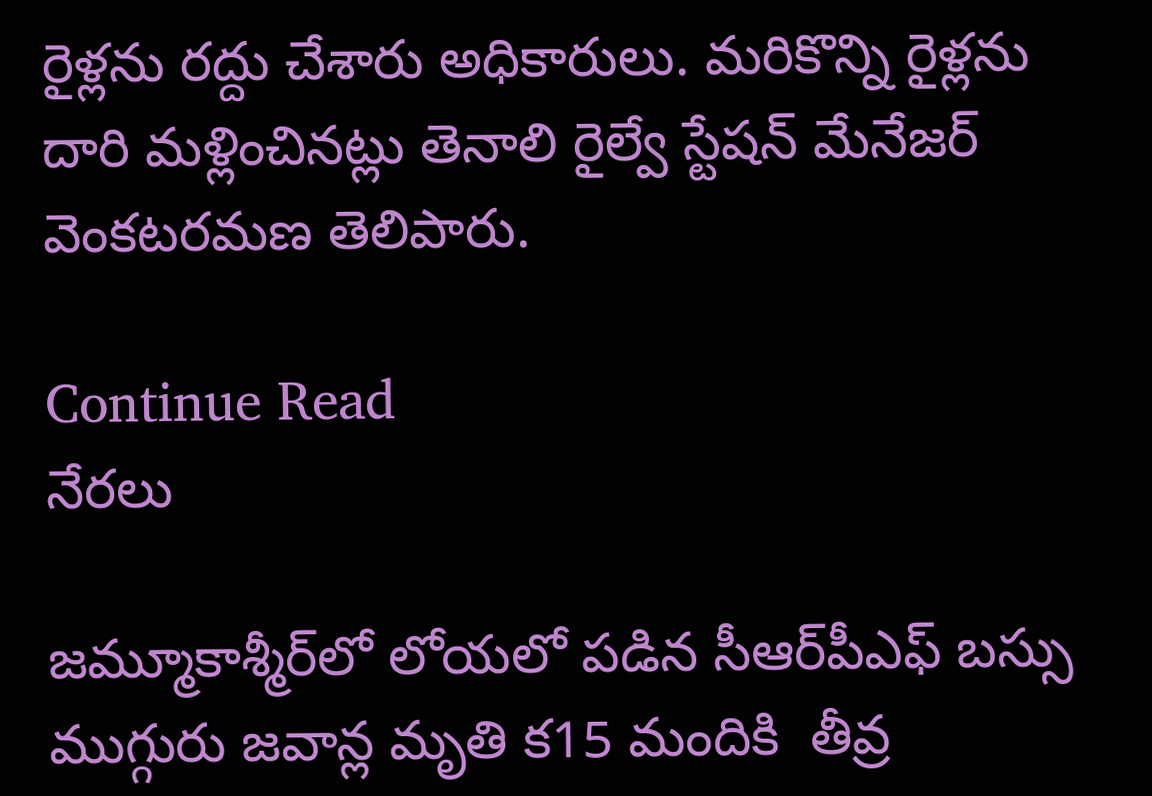రైళ్లను రద్దు చేశారు అధికారులు. మరికొన్ని రైళ్లను దారి మళ్లించినట్లు తెనాలి రైల్వే స్టేషన్‌ మేనేజర్‌ వెంకటరమణ తెలిపారు.

Continue Read
నేరలు

జమ్మూకాశ్మీర్‌లో లోయలో పడిన సీఆర్‌పీఎఫ్‌ బస్సు ముగ్గురు జవాన్ల మృతి క15 మందికి  తీవ్ర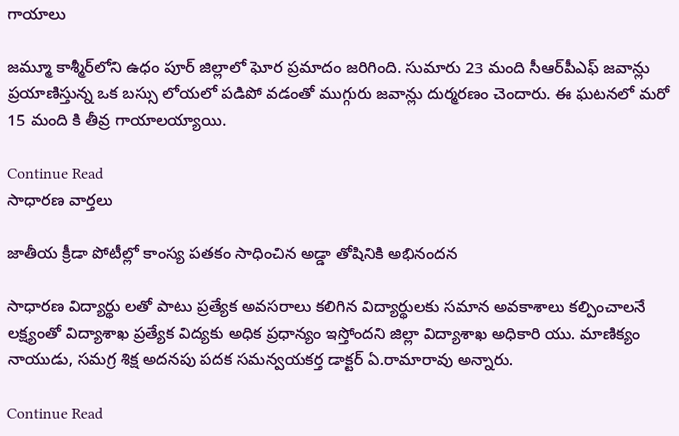గాయాలు

జమ్మూ కాశ్మీర్‌లోని ఉధం పూర్‌ జిల్లాలో ఘోర ప్రమాదం జరిగింది. సుమారు 23 మంది సీఆర్‌పీఎఫ్‌ జవాన్లు ప్రయాణిస్తున్న ఒక బస్సు లోయలో పడిపో వడంతో ముగ్గురు జవాన్లు దుర్మరణం చెందారు. ఈ ఘటనలో మరో 15 మంది కి తీవ్ర గాయాలయ్యాయి.

Continue Read
సాధారణ వార్తలు

జాతీయ క్రీడా పోటీల్లో కాంస్య పతకం సాధించిన అడ్డా తోషినికి అభినందన

సాధారణ విద్యార్థు లతో పాటు ప్రత్యేక అవసరాలు కలిగిన విద్యార్థులకు సమాన అవకాశాలు కల్పించాలనే లక్ష్యంతో విద్యాశాఖ ప్రత్యేక విద్యకు అధిక ప్రధాన్యం ఇస్తోందని జిల్లా విద్యాశాఖ అధికారి యు. మాణిక్యం నాయుడు, సమగ్ర శిక్ష అదనపు పదక సమన్వయకర్త డాక్టర్‌ ఏ.రామారావు అన్నారు.

Continue Read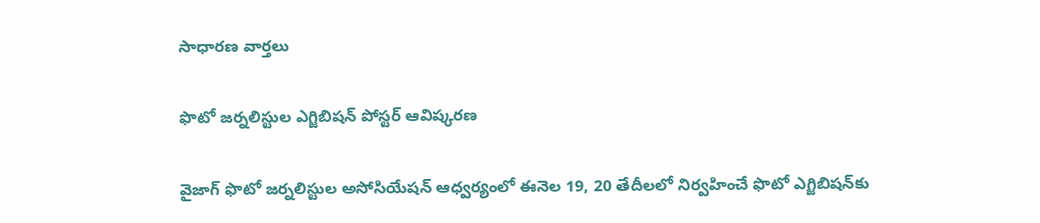సాధారణ వార్తలు

ఫొటో జర్నలిస్టుల ఎగ్జిబిషన్‌ పోస్టర్‌ ఆవిష్కరణ

వైజాగ్‌ ఫొటో జర్నలిస్టుల అసోసియేషన్‌ ఆధ్వర్యంలో ఈనెల 19, 20 తేదీలలో నిర్వహించే ఫొటో ఎగ్జిబిషన్‌కు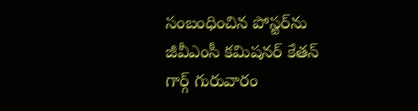సంబంధించిన పోస్టర్‌ను జీవీఎంసీ కమిషనర్‌ కేతన్‌ గార్గ్‌ గురువారం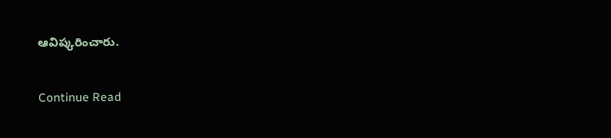ఆవిష్కరించారు.

Continue Read